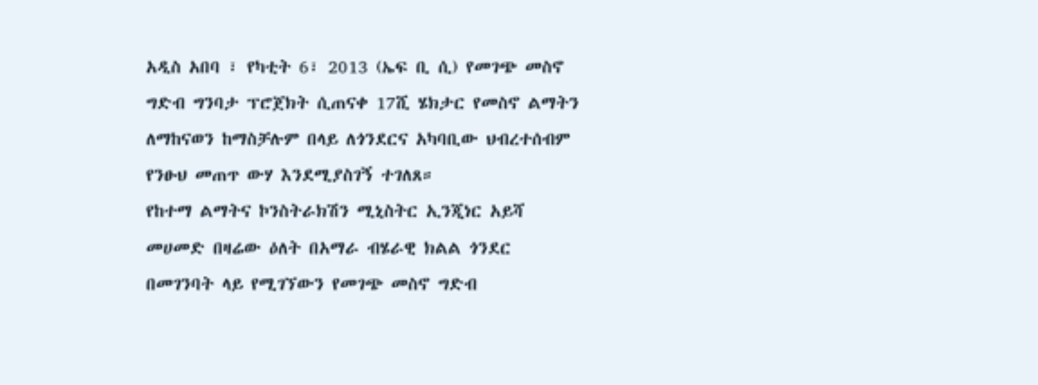አዲስ አበባ ፣ የካቲት 6፣ 2013 (ኤፍ ቢ ሲ) የመገጭ መስኖ ግድብ ግንባታ ፕሮጀክት ሲጠናቀ 17ሺ ሄክታር የመስኖ ልማትን ለማከናወን ከማስቻሉም በላይ ለጎንደርና አካባቢው ህብረተሰብም የንፁህ መጠጥ ውሃ እንደሚያስገኝ ተገለጸ።
የከተማ ልማትና ኮንስትራክሽን ሚኒስትር ኢንጂነር አይሻ መሀመድ በዛሬው ዕለት በአማራ ብሄራዊ ክልል ጎንደር በመገንባት ላይ የሚገኘውን የመገጭ መስኖ ግድብ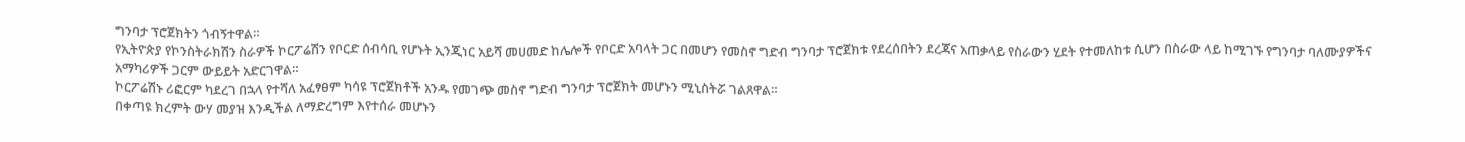ግንባታ ፕሮጀክትን ጎብኝተዋል።
የኢትዮጵያ የኮንስትራክሽን ስራዎች ኮርፖሬሽን የቦርድ ሰብሳቢ የሆኑት ኢንጂነር አይሻ መሀመድ ከሌሎች የቦርድ አባላት ጋር በመሆን የመስኖ ግድብ ግንባታ ፕሮጀክቱ የደረሰበትን ደረጃና አጠቃላይ የስራውን ሂደት የተመለከቱ ሲሆን በስራው ላይ ከሚገኙ የግንባታ ባለሙያዎችና አማካሪዎች ጋርም ውይይት አድርገዋል።
ኮርፖሬሽኑ ሪፎርም ካደረገ በኋላ የተሻለ አፈፃፀም ካሳዩ ፕሮጀክቶች አንዱ የመገጭ መስኖ ግድብ ግንባታ ፕሮጀክት መሆኑን ሚኒስትሯ ገልጸዋል።
በቀጣዩ ክረምት ውሃ መያዝ እንዲችል ለማድረግም እየተሰራ መሆኑን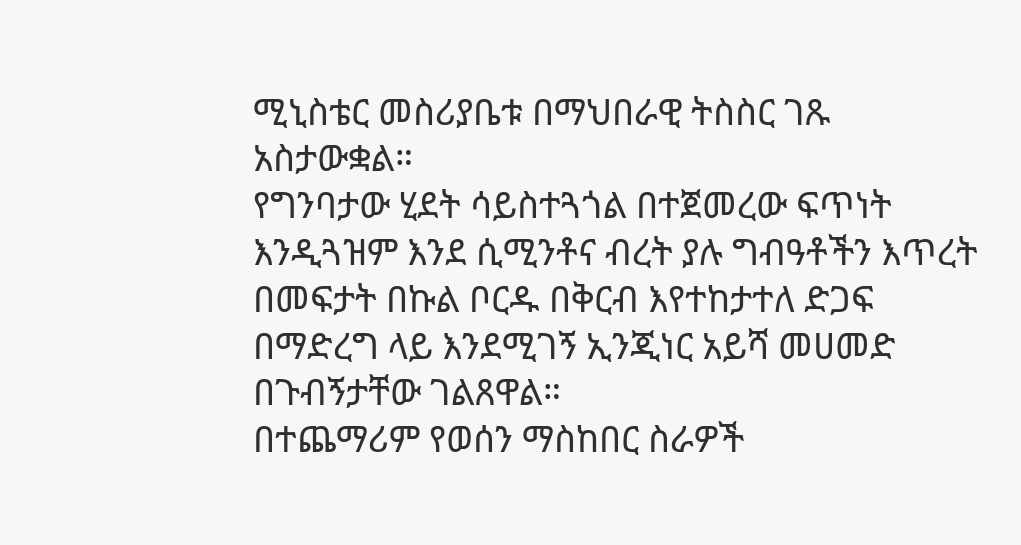ሚኒስቴር መስሪያቤቱ በማህበራዊ ትስስር ገጹ አስታውቋል።
የግንባታው ሂደት ሳይስተጓጎል በተጀመረው ፍጥነት እንዲጓዝም እንደ ሲሚንቶና ብረት ያሉ ግብዓቶችን እጥረት በመፍታት በኩል ቦርዱ በቅርብ እየተከታተለ ድጋፍ በማድረግ ላይ እንደሚገኝ ኢንጂነር አይሻ መሀመድ በጉብኝታቸው ገልጸዋል።
በተጨማሪም የወሰን ማስከበር ስራዎች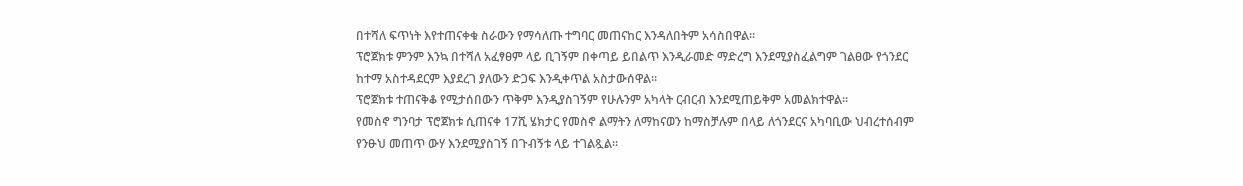በተሻለ ፍጥነት እየተጠናቀቁ ስራውን የማሳለጡ ተግባር መጠናከር እንዳለበትም አሳስበዋል።
ፕሮጀክቱ ምንም እንኳ በተሻለ አፈፃፀም ላይ ቢገኝም በቀጣይ ይበልጥ እንዲራመድ ማድረግ እንደሚያስፈልግም ገልፀው የጎንደር ከተማ አስተዳደርም እያደረገ ያለውን ድጋፍ እንዲቀጥል አስታውሰዋል።
ፕሮጀክቱ ተጠናቅቆ የሚታሰበውን ጥቅም እንዲያስገኝም የሁሉንም አካላት ርብርብ እንደሚጠይቅም አመልክተዋል።
የመስኖ ግንባታ ፕሮጀክቱ ሲጠናቀ 17ሺ ሄክታር የመስኖ ልማትን ለማከናወን ከማስቻሉም በላይ ለጎንደርና አካባቢው ህብረተሰብም የንፁህ መጠጥ ውሃ እንደሚያስገኝ በጉብኝቱ ላይ ተገልጿል።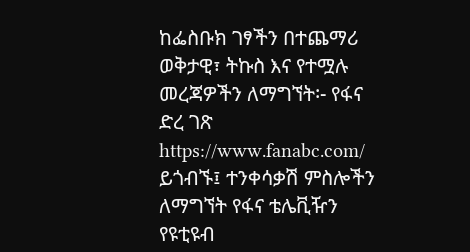ከፌስቡክ ገፃችን በተጨማሪ ወቅታዊ፣ ትኩስ እና የተሟሉ መረጃዎችን ለማግኘት፡- የፋና ድረ ገጽ https://www.fanabc.com/ ይጎብኙ፤ ተንቀሳቃሽ ምስሎችን ለማግኘት የፋና ቴሌቪዥን የዩቲዩብ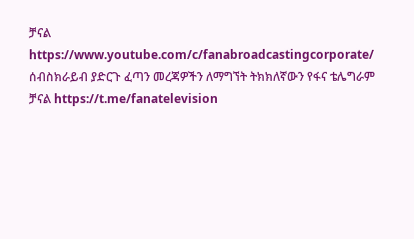ቻናል https://www.youtube.com/c/fanabroadcastingcorporate/ ሰብስክራይብ ያድርጉ ፈጣን መረጃዎችን ለማግኘት ትክክለኛውን የፋና ቴሌግራም ቻናል https://t.me/fanatelevision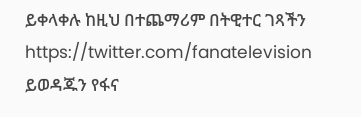ይቀላቀሉ ከዚህ በተጨማሪም በትዊተር ገጻችን https://twitter.com/fanatelevision ይወዳጁን የፋና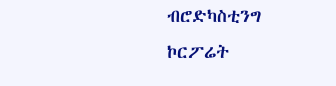ብሮድካስቲንግ ኮርፖሬት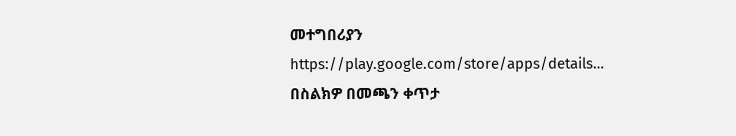መተግበሪያን https://play.google.com/store/apps/details… በስልክዎ በመጫን ቀጥታ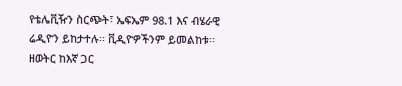የቴሌቪዥን ስርጭት፣ ኤፍኤም 98.1 እና ብሄራዊ ሬዲዮን ይከታተሉ፡፡ ቪዲዮዎችንም ይመልከቱ፡፡ ዘወትር ከእኛ ጋር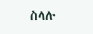ስላሉ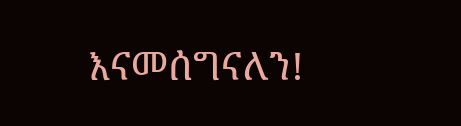እናመሰግናለን!